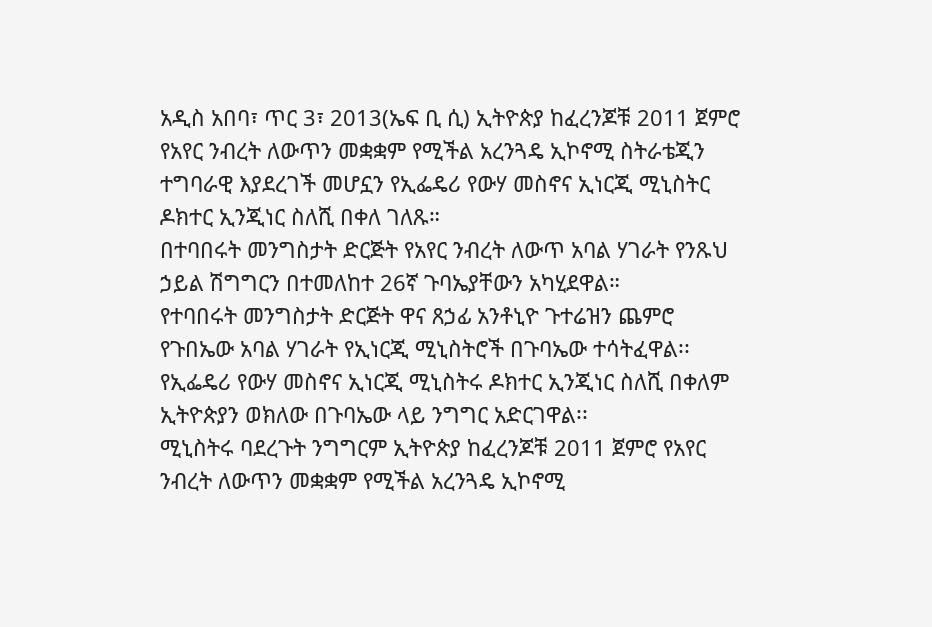አዲስ አበባ፣ ጥር 3፣ 2013(ኤፍ ቢ ሲ) ኢትዮጵያ ከፈረንጆቹ 2011 ጀምሮ የአየር ንብረት ለውጥን መቋቋም የሚችል አረንጓዴ ኢኮኖሚ ስትራቴጂን ተግባራዊ እያደረገች መሆኗን የኢፌዴሪ የውሃ መስኖና ኢነርጂ ሚኒስትር ዶክተር ኢንጂነር ስለሺ በቀለ ገለጹ።
በተባበሩት መንግስታት ድርጅት የአየር ንብረት ለውጥ አባል ሃገራት የንጹህ ኃይል ሽግግርን በተመለከተ 26ኛ ጉባኤያቸውን አካሂደዋል።
የተባበሩት መንግስታት ድርጅት ዋና ጸኃፊ አንቶኒዮ ጉተሬዝን ጨምሮ የጉበኤው አባል ሃገራት የኢነርጂ ሚኒስትሮች በጉባኤው ተሳትፈዋል፡፡
የኢፌዴሪ የውሃ መስኖና ኢነርጂ ሚኒስትሩ ዶክተር ኢንጂነር ስለሺ በቀለም ኢትዮጵያን ወክለው በጉባኤው ላይ ንግግር አድርገዋል፡፡
ሚኒስትሩ ባደረጉት ንግግርም ኢትዮጵያ ከፈረንጆቹ 2011 ጀምሮ የአየር ንብረት ለውጥን መቋቋም የሚችል አረንጓዴ ኢኮኖሚ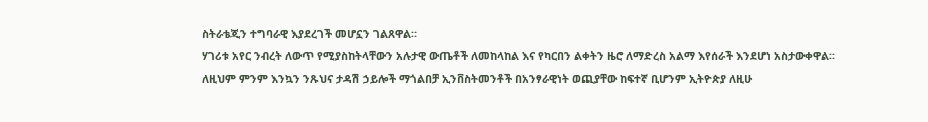ስትራቴጂን ተግባራዊ እያደረገች መሆኗን ገልጸዋል።
ሃገሪቱ አየር ንብረት ለውጥ የሚያስከትላቸውን አሉታዊ ውጤቶች ለመከላከል እና የካርበን ልቀትን ዜሮ ለማድረስ አልማ እየሰራች እንደሆነ አስታውቀዋል፡፡
ለዚህም ምንም እንኳን ንጹህና ታዳሽ ኃይሎች ማጎልበቻ ኢንቨስትመንቶች በአንፃራዊነት ወጪያቸው ከፍተኛ ቢሆንም ኢትዮጵያ ለዚሁ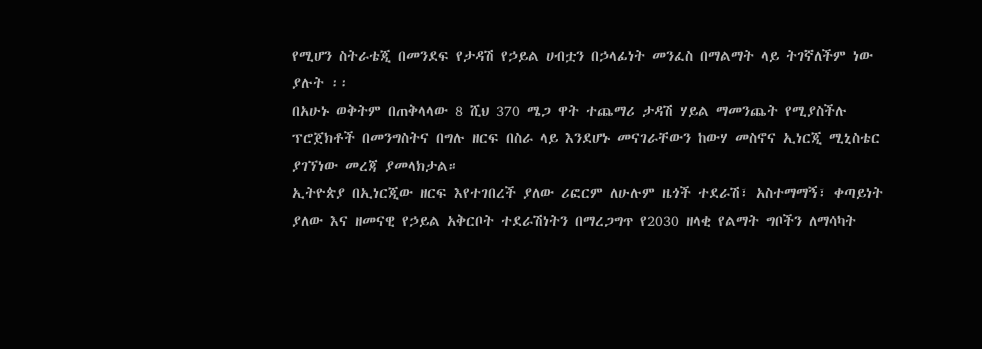የሚሆን ስትራቴጂ በመንደፍ የታዳሽ የኃይል ሀብቷን በኃላፊነት መንፈስ በማልማት ላይ ትገኛለችም ነው ያሉት ፡፡
በአሁኑ ወቅትም በጠቅላላው 8 ሺህ 370 ሜጋ ዋት ተጨማሪ ታዳሽ ሃይል ማመንጨት የሚያስችሉ ፕሮጀክቶች በመንግስትና በግሉ ዘርፍ በስራ ላይ እንደሆኑ መናገራቸውን ከውሃ መስኖና ኢነርጂ ሚኒስቴር ያገኘነው መረጃ ያመላክታል።
ኢትዮጵያ በኢነርጂው ዘርፍ እየተገበረች ያለው ሪፎርም ለሁሉም ዜጎች ተደራሽ፣ አስተማማኝ፣ ቀጣይነት ያለው እና ዘመናዊ የኃይል አቅርቦት ተደራሽነትን በማረጋግጥ የ2030 ዘላቂ የልማት ግቦችን ለማሳካት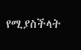የሚያስችላት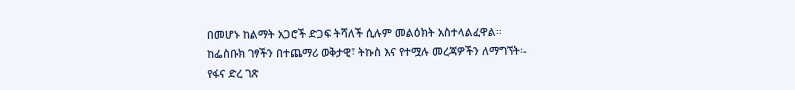በመሆኑ ከልማት አጋሮች ድጋፍ ትሻለች ሲሉም መልዕክት አስተላልፈዋል፡፡
ከፌስቡክ ገፃችን በተጨማሪ ወቅታዊ፣ ትኩስ እና የተሟሉ መረጃዎችን ለማግኘት፡-
የፋና ድረ ገጽ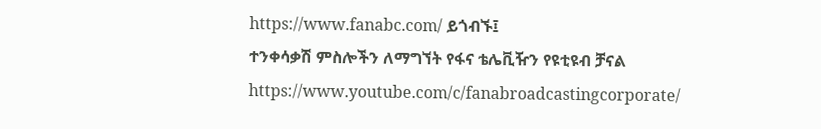https://www.fanabc.com/ ይጎብኙ፤
ተንቀሳቃሽ ምስሎችን ለማግኘት የፋና ቴሌቪዥን የዩቲዩብ ቻናል https://www.youtube.com/c/fanabroadcastingcorporate/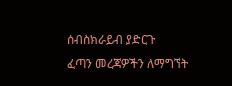ሰብስክራይብ ያድርጉ
ፈጣን መረጃዎችን ለማግኘት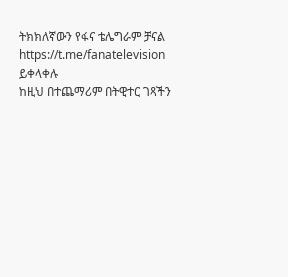ትክክለኛውን የፋና ቴሌግራም ቻናል https://t.me/fanatelevision ይቀላቀሉ
ከዚህ በተጨማሪም በትዊተር ገጻችን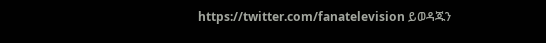https://twitter.com/fanatelevision ይወዳጁን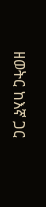ዘወትር ከእኛ ጋር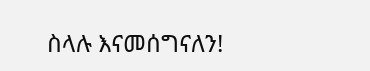ስላሉ እናመሰግናለን!